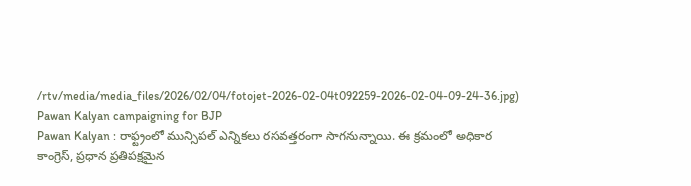/rtv/media/media_files/2026/02/04/fotojet-2026-02-04t092259-2026-02-04-09-24-36.jpg)
Pawan Kalyan campaigning for BJP
Pawan Kalyan : రాఫ్ట్రంలో మున్సిపల్ ఎన్నికలు రసవత్తరంగా సాగనున్నాయి. ఈ క్రమంలో అధికార కాంగ్రెస్, ప్రధాన ప్రతిపక్షమైన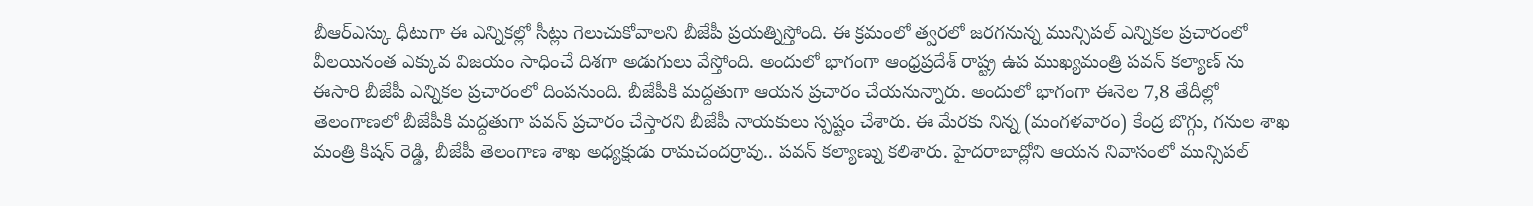బీఆర్ఎస్కు ధీటుగా ఈ ఎన్నికల్లో సీట్లు గెలుచుకోవాలని బీజేపీ ప్రయత్నిస్తోంది. ఈ క్రమంలో త్వరలో జరగనున్న మున్సిపల్ ఎన్నికల ప్రచారంలో వీలయినంత ఎక్కువ విజయం సాధించే దిశగా అడుగులు వేస్తోంది. అందులో భాగంగా ఆంధ్రప్రదేశ్ రాష్ట్ర ఉప ముఖ్యమంత్రి పవన్ కల్యాణ్ ను ఈసారి బీజేపీ ఎన్నికల ప్రచారంలో దింపనుంది. బీజేపీకి మద్దతుగా ఆయన ప్రచారం చేయనున్నారు. అందులో భాగంగా ఈనెల 7,8 తేదీల్లో తెలంగాణలో బీజేపీకి మద్దతుగా పవన్ ప్రచారం చేస్తారని బీజేపీ నాయకులు స్పష్టం చేశారు. ఈ మేరకు నిన్న (మంగళవారం) కేంద్ర బొగ్గు, గనుల శాఖ మంత్రి కిషన్ రెడ్డి, బీజేపీ తెలంగాణ శాఖ అధ్యక్షుడు రామచందర్రావు.. పవన్ కల్యాణ్ను కలిశారు. హైదరాబాద్లోని ఆయన నివాసంలో మున్సిపల్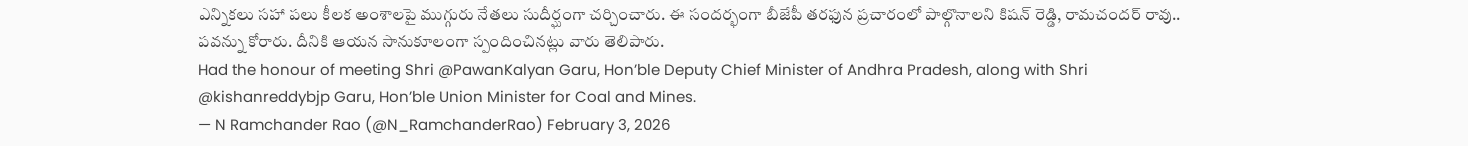ఎన్నికలు సహా పలు కీలక అంశాలపై ముగ్గురు నేతలు సుదీర్ఘంగా చర్చించారు. ఈ సందర్భంగా బీజేపీ తరఫున ప్రచారంలో పాల్గొనాలని కిషన్ రెడ్డి, రామచందర్ రావు.. పవన్ను కోరారు. దీనికి ఆయన సానుకూలంగా స్పందించినట్లు వారు తెలిపారు.
Had the honour of meeting Shri @PawanKalyan Garu, Hon’ble Deputy Chief Minister of Andhra Pradesh, along with Shri @kishanreddybjp Garu, Hon’ble Union Minister for Coal and Mines.
— N Ramchander Rao (@N_RamchanderRao) February 3, 2026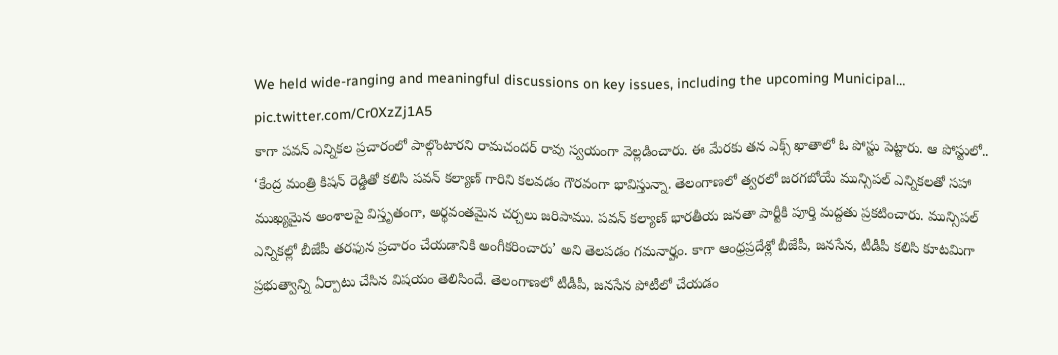We held wide-ranging and meaningful discussions on key issues, including the upcoming Municipal… pic.twitter.com/Cr0XzZj1A5
కాగా పవన్ ఎన్నికల ప్రచారంలో పాల్గొంటారని రామచందర్ రావు స్వయంగా వెల్లడించారు. ఈ మేరకు తన ఎక్స్ ఖాతాలో ఓ పోస్టు పెట్టారు. ఆ పోస్టులో.. ‘కేంద్ర మంత్రి కిషన్ రెడ్డితో కలిసి పవన్ కల్యాణ్ గారిని కలవడం గౌరవంగా భావిస్తున్నా. తెలంగాణలో త్వరలో జరగబోయే మున్సిపల్ ఎన్నికలతో సహా ముఖ్యమైన అంశాలపై విస్తృతంగా, అర్థవంతమైన చర్చలు జరిపాము. పవన్ కల్యాణ్ భారతీయ జనతా పార్టీకి పూర్తి మద్దతు ప్రకటించారు. మున్సిపల్ ఎన్నికల్లో బీజేపీ తరఫున ప్రచారం చేయడానికి అంగీకరించారు’ అని తెలపడం గమనార్హం. కాగా ఆంధ్రప్రదేశ్లో బీజేపీ, జనసేన, టీడీపీ కలిసి కూటమిగా ప్రభుత్వాన్ని ఏర్పాటు చేసిన విషయం తెలిసిందే. తెలంగాణలో టీడీపీ, జనసేన పోటీలో చేయడం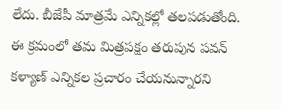లేదు. బీజేపీ మాత్రమే ఎన్నికల్లో తలపడుతోంది. ఈ క్రమంలో తమ మిత్రపక్షం తరుపున పవన్ కళ్యాణ్ ఎన్నికల ప్రచారం చేయనున్నారని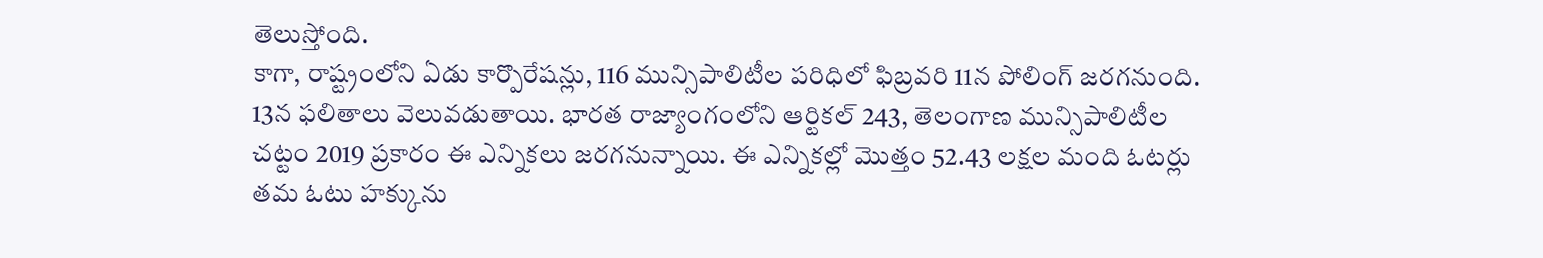తెలుస్తోంది.
కాగా, రాష్ట్రంలోని ఏడు కార్పొరేషన్లు, 116 మున్సిపాలిటీల పరిధిలో ఫిబ్రవరి 11న పోలింగ్ జరగనుంది. 13న ఫలితాలు వెలువడుతాయి. భారత రాజ్యాంగంలోని ఆర్టికల్ 243, తెలంగాణ మున్సిపాలిటీల చట్టం 2019 ప్రకారం ఈ ఎన్నికలు జరగనున్నాయి. ఈ ఎన్నికల్లో మొత్తం 52.43 లక్షల మంది ఓటర్లు తమ ఓటు హక్కును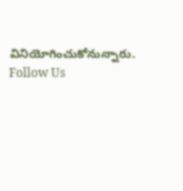వినియోగించుకోనున్నారు.
Follow Us